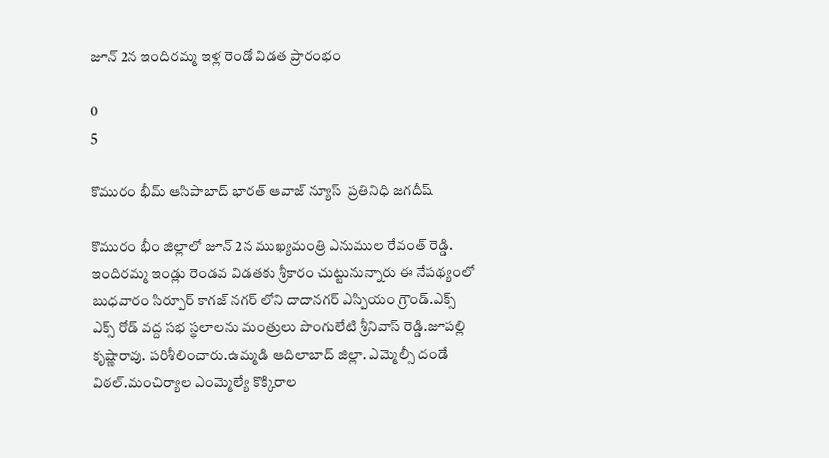జూన్ 2న ఇందిరమ్మ ఇళ్ల రెండో విడత ప్రారంభం

0
5

కొమురం భీమ్ ఆసిపాబాద్ భారత్ ఆవాజ్ న్యూస్  ప్రతినిధి జగదీష్

కొమురం భీం జిల్లాలో జూన్ 2న ముఖ్యమంత్రి ఎనుముల రేవంత్ రెడ్డి.  ఇందిరమ్మ ఇండ్లు రెండవ విడతకు శ్రీకారం చుట్టునున్నారు ఈ నేపథ్యంలో బుధవారం సిర్పూర్ కాగజ్ నగర్ లోని దాదానగర్ ఎస్పియం గ్రౌండ్.ఎక్స్ ఎక్స్ రోడ్ వద్ద సభ స్థలాలను మంత్రులు పొంగులేటి శ్రీనివాస్ రెడ్డి.జూపల్లి కృష్ణారావు. పరిశీలించారు.ఉమ్మడి ఆదిలాబాద్ జిల్లా. ఎమ్మెల్సీ దండే విఠల్.మంచిర్యాల ఎంమ్మెల్యే కొక్కిరాల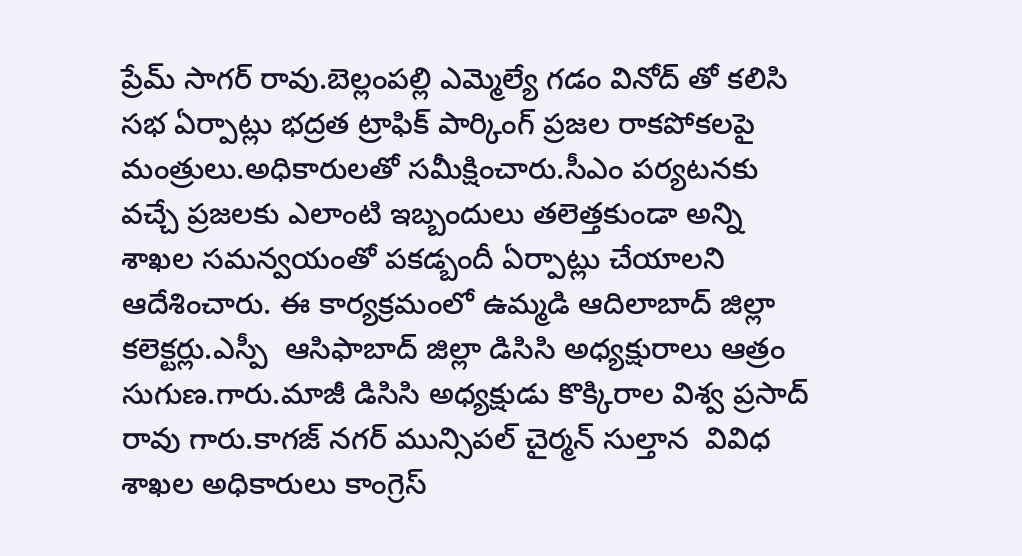ప్రేమ్ సాగర్ రావు.బెల్లంపల్లి ఎమ్మెల్యే గడం వినోద్ తో కలిసి సభ ఏర్పాట్లు భద్రత ట్రాఫిక్ పార్కింగ్ ప్రజల రాకపోకలపై మంత్రులు.అధికారులతో సమీక్షించారు.సీఎం పర్యటనకు వచ్చే ప్రజలకు ఎలాంటి ఇబ్బందులు తలెత్తకుండా అన్ని శాఖల సమన్వయంతో పకడ్బందీ ఏర్పాట్లు చేయాలని ఆదేశించారు. ఈ కార్యక్రమంలో ఉమ్మడి ఆదిలాబాద్ జిల్లా కలెక్టర్లు.ఎస్పీ  ఆసిఫాబాద్ జిల్లా డిసిసి అధ్యక్షురాలు ఆత్రం సుగుణ.గారు.మాజీ డిసిసి అధ్యక్షుడు కొక్కిరాల విశ్వ ప్రసాద్ రావు గారు.కాగజ్ నగర్ మున్సిపల్ చైర్మన్ సుల్తాన  వివిధ శాఖల అధికారులు కాంగ్రెస్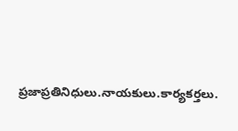ప్రజాప్రతినిధులు.నాయకులు.కార్యకర్తలు.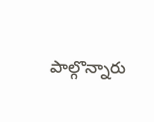పాల్గొన్నారు